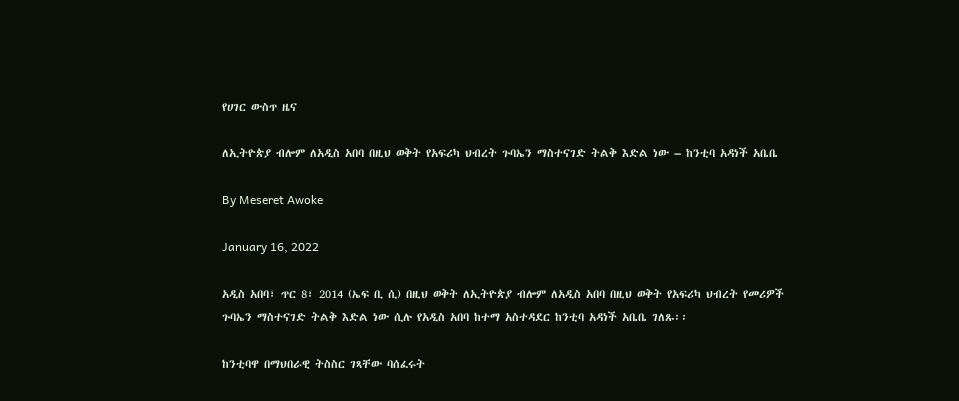የሀገር ውስጥ ዜና

ለኢትዮጵያ ብሎም ለአዲስ አበባ በዚህ ወቅት የአፍሪካ ህብረት ጉባኤን ማስተናገድ ትልቅ እድል ነው – ከንቲባ አዳነች አቤቤ

By Meseret Awoke

January 16, 2022

አዲስ አበባ፣ ጥር 8፣ 2014 (ኤፍ ቢ ሲ) በዚህ ወቅት ለኢትዮጵያ ብሎም ለአዲስ አበባ በዚህ ወቅት የአፍሪካ ህብረት የመሪዎች ጉባኤን ማስተናገድ ትልቅ እድል ነው ሲሉ የአዲስ አበባ ከተማ አስተዳደር ከንቲባ አዳነች አቤቤ ገለጹ፡፡

ከንቲባዋ በማህበራዊ ትስስር ገጻቸው ባሰፈሩት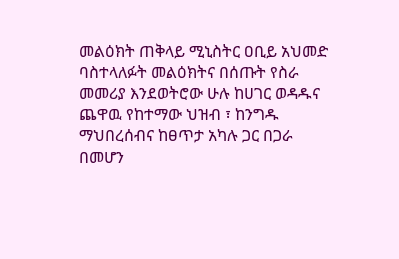መልዕክት ጠቅላይ ሚኒስትር ዐቢይ አህመድ ባስተላለፉት መልዕክትና በሰጡት የስራ መመሪያ እንደወትሮው ሁሉ ከሀገር ወዳዱና ጨዋዉ የከተማው ህዝብ ፣ ከንግዱ ማህበረሰብና ከፀጥታ አካሉ ጋር በጋራ በመሆን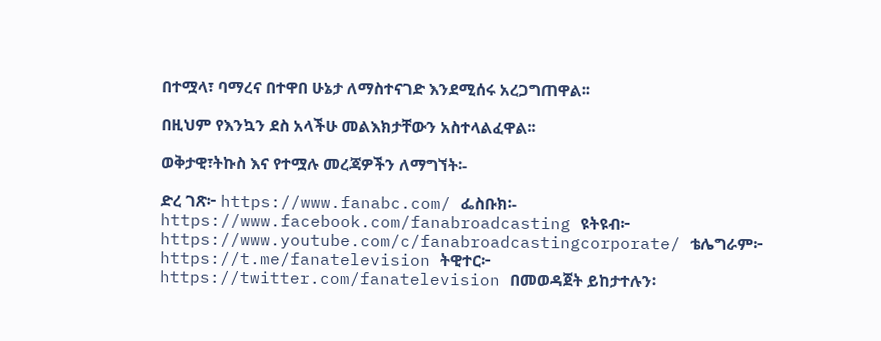በተሟላ፣ ባማረና በተዋበ ሁኔታ ለማስተናገድ እንደሚሰሩ አረጋግጠዋል፡፡

በዚህም የእንኳን ደስ አላችሁ መልእክታቸውን አስተላልፈዋል፡፡

ወቅታዊ፣ትኩስ እና የተሟሉ መረጃዎችን ለማግኘት፡-

ድረ ገጽ፦ https://www.fanabc.com/ ፌስቡክ፡- https://www.facebook.com/fanabroadcasting ዩትዩብ፦ https://www.youtube.com/c/fanabroadcastingcorporate/ ቴሌግራም፦ https://t.me/fanatelevision ትዊተር፦ https://twitter.com/fanatelevision በመወዳጀት ይከታተሉን፡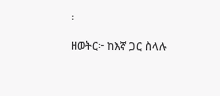፡

ዘወትር፦ ከእኛ ጋር ስላሉ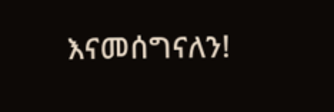እናመሰግናለን!